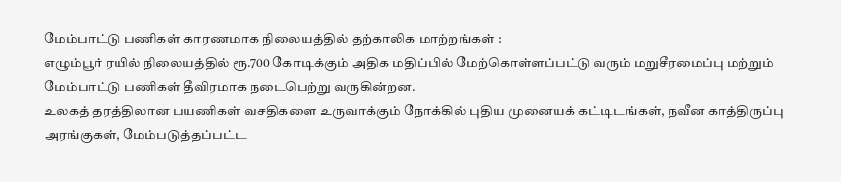மேம்பாட்டு பணிகள் காரணமாக நிலையத்தில் தற்காலிக மாற்றங்கள் :
எழும்பூர் ரயில் நிலையத்தில் ரூ.700 கோடிக்கும் அதிக மதிப்பில் மேற்கொள்ளப்பட்டு வரும் மறுசீரமைப்பு மற்றும் மேம்பாட்டு பணிகள் தீவிரமாக நடைபெற்று வருகின்றன.
உலகத் தரத்திலான பயணிகள் வசதிகளை உருவாக்கும் நோக்கில் புதிய முனையக் கட்டிடங்கள், நவீன காத்திருப்பு அரங்குகள், மேம்படுத்தப்பட்ட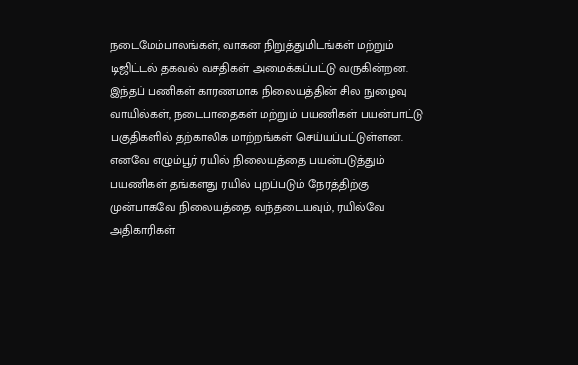நடைமேம்பாலங்கள், வாகன நிறுத்துமிடங்கள் மற்றும் டிஜிட்டல் தகவல் வசதிகள் அமைக்கப்பட்டு வருகின்றன.
இந்தப் பணிகள் காரணமாக நிலையத்தின் சில நுழைவு வாயில்கள், நடைபாதைகள் மற்றும் பயணிகள் பயன்பாட்டு பகுதிகளில் தற்காலிக மாற்றங்கள் செய்யப்பட்டுள்ளன.
எனவே எழும்பூர் ரயில் நிலையத்தை பயன்படுத்தும் பயணிகள் தங்களது ரயில் புறப்படும் நேரத்திற்கு முன்பாகவே நிலையத்தை வந்தடையவும், ரயில்வே அதிகாரிகள்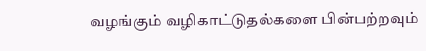வழங்கும் வழிகாட்டுதல்களை பின்பற்றவும்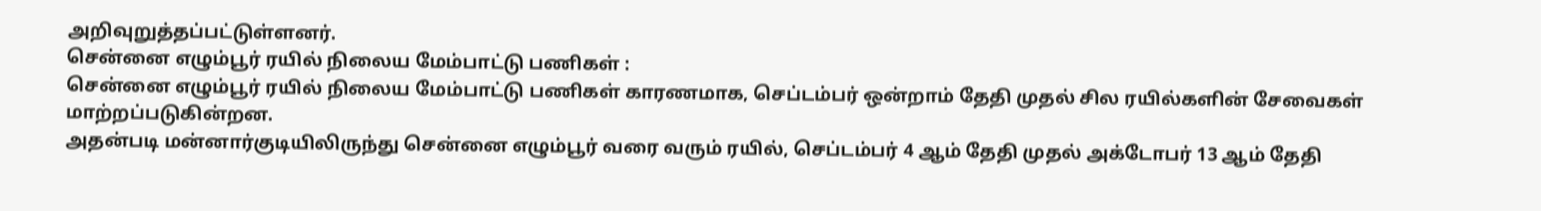அறிவுறுத்தப்பட்டுள்ளனர்.
சென்னை எழும்பூர் ரயில் நிலைய மேம்பாட்டு பணிகள் :
சென்னை எழும்பூர் ரயில் நிலைய மேம்பாட்டு பணிகள் காரணமாக, செப்டம்பர் ஒன்றாம் தேதி முதல் சில ரயில்களின் சேவைகள் மாற்றப்படுகின்றன.
அதன்படி மன்னார்குடியிலிருந்து சென்னை எழும்பூர் வரை வரும் ரயில், செப்டம்பர் 4 ஆம் தேதி முதல் அக்டோபர் 13 ஆம் தேதி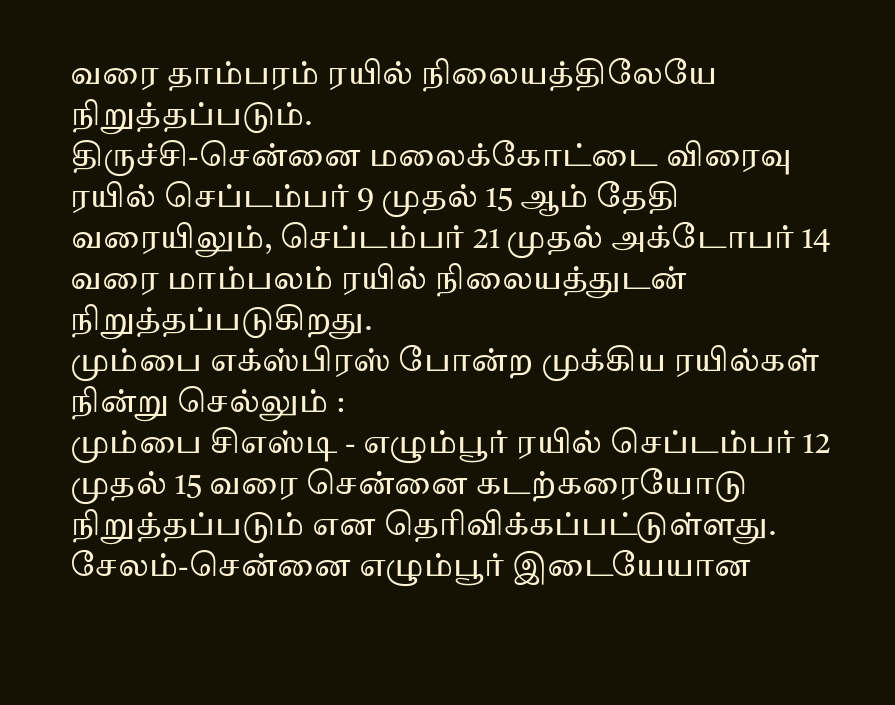வரை தாம்பரம் ரயில் நிலையத்திலேயே நிறுத்தப்படும்.
திருச்சி-சென்னை மலைக்கோட்டை விரைவு ரயில் செப்டம்பர் 9 முதல் 15 ஆம் தேதி வரையிலும், செப்டம்பர் 21 முதல் அக்டோபர் 14 வரை மாம்பலம் ரயில் நிலையத்துடன் நிறுத்தப்படுகிறது.
மும்பை எக்ஸ்பிரஸ் போன்ற முக்கிய ரயில்கள் நின்று செல்லும் :
மும்பை சிஎஸ்டி - எழும்பூர் ரயில் செப்டம்பர் 12 முதல் 15 வரை சென்னை கடற்கரையோடு நிறுத்தப்படும் என தெரிவிக்கப்பட்டுள்ளது. சேலம்-சென்னை எழும்பூர் இடையேயான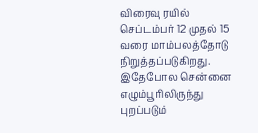விரைவு ரயில் செப்டம்பர் 12 முதல் 15 வரை மாம்பலத்தோடு நிறுத்தப்படுகிறது.
இதேபோல சென்னை எழும்பூரிலிருந்து புறப்படும்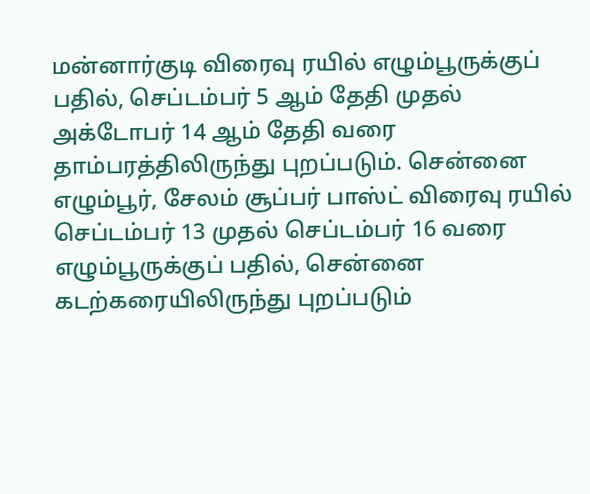மன்னார்குடி விரைவு ரயில் எழும்பூருக்குப் பதில், செப்டம்பர் 5 ஆம் தேதி முதல் அக்டோபர் 14 ஆம் தேதி வரை தாம்பரத்திலிருந்து புறப்படும். சென்னை எழும்பூர், சேலம் சூப்பர் பாஸ்ட் விரைவு ரயில் செப்டம்பர் 13 முதல் செப்டம்பர் 16 வரை எழும்பூருக்குப் பதில், சென்னை கடற்கரையிலிருந்து புறப்படும்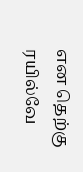என தெற்கு ரயில்வே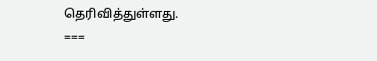தெரிவித்துள்ளது.
===